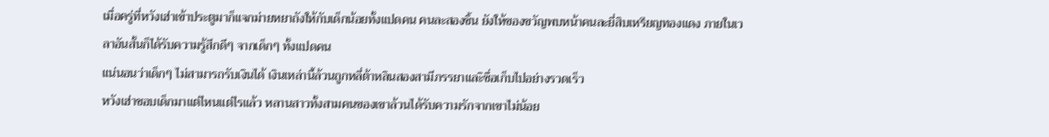เมื่อครู่ที่หวังเฮ่าเข้าประตูมาก็แจกม่ายหยาถังให้กับเด็กน้อยทั้งแปดคน คนละสองชิ้น ยังให้ของขวัญพบหน้าคนละยี่สิบเหรียญทองแดง ภายในเวลาอันสั้นก็ได้รับความรู้สึกดีๆ จากเด็กๆ ทั้งแปดคน
แน่นอนว่าเด็กๆ ไม่สามารถรับเงินได้ เงินเหล่านี้ล้วนถูกหลี่ต้าหลินสองสามีภรรยาและิซื่อเก็บไปอย่างรวดเร็ว
หวังเฮ่าชอบเด็กมาแต่ไหนแต่ไรแล้ว หลานสาวทั้งสามคนของเขาล้วนได้รับความรักจากเขาไม่น้อย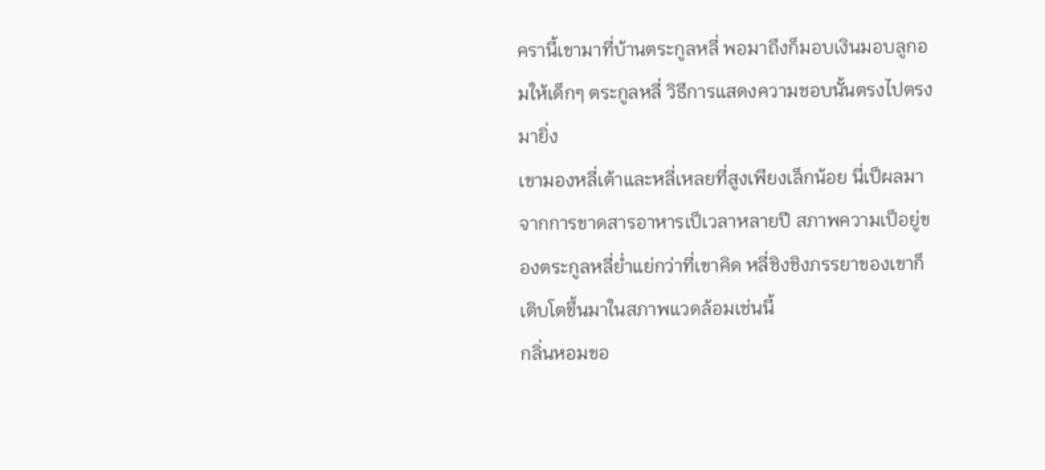ครานี้เขามาที่บ้านตระกูลหลี่ พอมาถึงก็มอบเงินมอบลูกอมให้เด็กๆ ตระกูลหลี่ วิธีการแสดงความชอบนั้นตรงไปตรงมายิ่ง
เขามองหลี่เต้าและหลี่เหลยที่สูงเพียงเล็กน้อย นี่เป็ผลมาจากการขาดสารอาหารเป็เวลาหลายปี สภาพความเป็อยู่ของตระกูลหลี่ย่ำแย่กว่าที่เขาคิด หลี่ชิงชิงภรรยาของเขาก็เติบโตขึ้นมาในสภาพแวดล้อมเช่นนี้
กลิ่นหอมขอ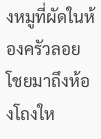งหมูที่ผัดในห้องครัวลอยโชยมาถึงห้องโถงให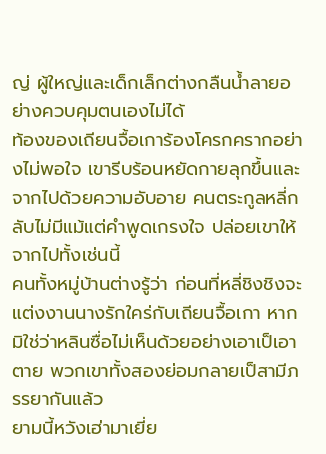ญ่ ผู้ใหญ่และเด็กเล็กต่างกลืนน้ำลายอย่างควบคุมตนเองไม่ได้
ท้องของเถียนจื้อเการ้องโครกครากอย่างไม่พอใจ เขารีบร้อนหยัดกายลุกขึ้นและจากไปด้วยความอับอาย คนตระกูลหลี่กลับไม่มีแม้แต่คำพูดเกรงใจ ปล่อยเขาให้จากไปทั้งเช่นนี้
คนทั้งหมู่บ้านต่างรู้ว่า ก่อนที่หลี่ชิงชิงจะแต่งงานนางรักใคร่กับเถียนจื้อเกา หากมิใช่ว่าหลินซื่อไม่เห็นด้วยอย่างเอาเป็เอาตาย พวกเขาทั้งสองย่อมกลายเป็สามีภรรยากันแล้ว
ยามนี้หวังเฮ่ามาเยี่ย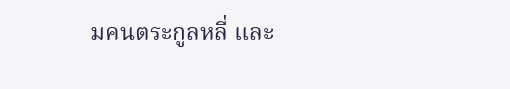มคนตระกูลหลี่ และ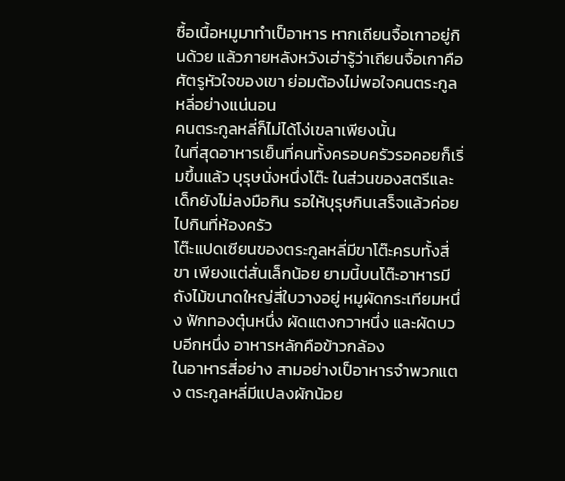ซื้อเนื้อหมูมาทําเป็อาหาร หากเถียนจื้อเกาอยู่กินด้วย แล้วภายหลังหวังเฮ่ารู้ว่าเถียนจื้อเกาคือศัตรูหัวใจของเขา ย่อมต้องไม่พอใจคนตระกูลหลี่อย่างแน่นอน
คนตระกูลหลี่ก็ไม่ได้โง่เขลาเพียงนั้น
ในที่สุดอาหารเย็นที่คนทั้งครอบครัวรอคอยก็เริ่มขึ้นแล้ว บุรุษนั่งหนึ่งโต๊ะ ในส่วนของสตรีและเด็กยังไม่ลงมือกิน รอให้บุรุษกินเสร็จแล้วค่อยไปกินที่ห้องครัว
โต๊ะแปดเซียนของตระกูลหลี่มีขาโต๊ะครบทั้งสี่ขา เพียงแต่สั่นเล็กน้อย ยามนี้บนโต๊ะอาหารมีถังไม้ขนาดใหญ่สี่ใบวางอยู่ หมูผัดกระเทียมหนึ่ง ฟักทองตุ๋นหนึ่ง ผัดแตงกวาหนึ่ง และผัดบวบอีกหนึ่ง อาหารหลักคือข้าวกล้อง
ในอาหารสี่อย่าง สามอย่างเป็อาหารจำพวกแตง ตระกูลหลี่มีแปลงผักน้อย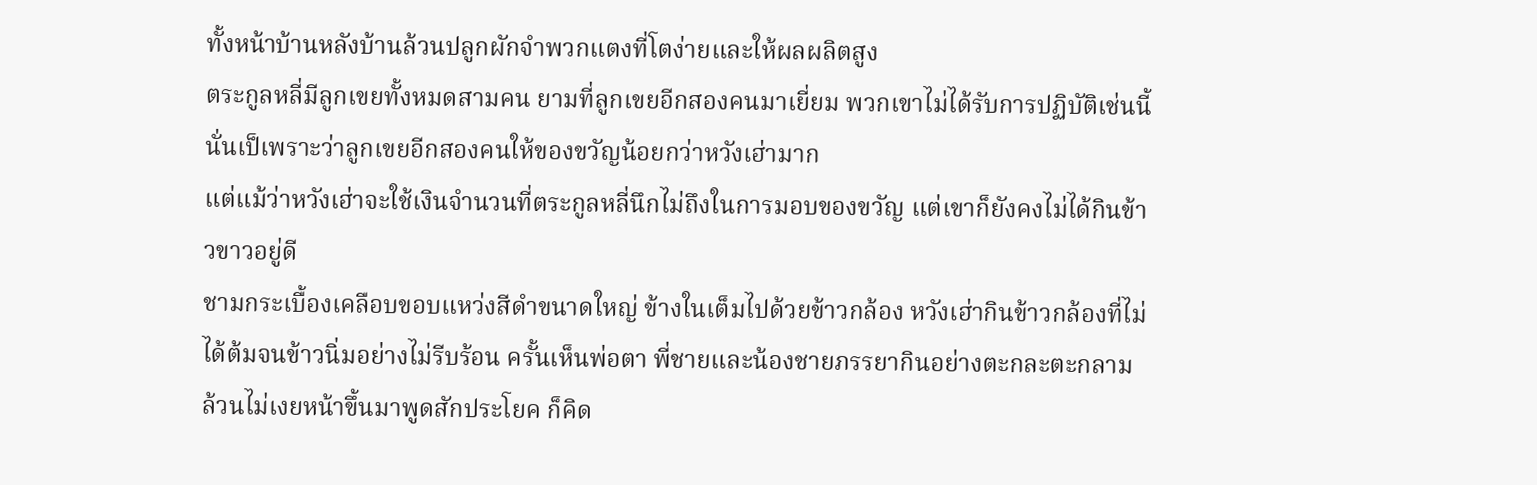ทั้งหน้าบ้านหลังบ้านล้วนปลูกผักจำพวกแตงที่โตง่ายและให้ผลผลิตสูง
ตระกูลหลี่มีลูกเขยทั้งหมดสามคน ยามที่ลูกเขยอีกสองคนมาเยี่ยม พวกเขาไม่ได้รับการปฏิบัติเช่นนี้ นั่นเป็เพราะว่าลูกเขยอีกสองคนให้ของขวัญน้อยกว่าหวังเฮ่ามาก
แต่แม้ว่าหวังเฮ่าจะใช้เงินจำนวนที่ตระกูลหลี่นึกไม่ถึงในการมอบของขวัญ แต่เขาก็ยังคงไม่ได้กินข้าวขาวอยู่ดี
ชามกระเบื้องเคลือบขอบแหว่งสีดําขนาดใหญ่ ข้างในเต็มไปด้วยข้าวกล้อง หวังเฮ่ากินข้าวกล้องที่ไม่ได้ต้มจนข้าวนิ่มอย่างไม่รีบร้อน ครั้นเห็นพ่อตา พี่ชายและน้องชายภรรยากินอย่างตะกละตะกลาม ล้วนไม่เงยหน้าขึ้นมาพูดสักประโยค ก็คิด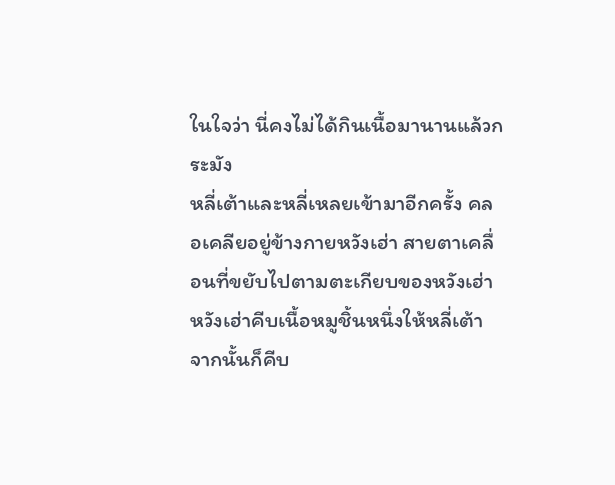ในใจว่า นี่คงไม่ได้กินเนื้อมานานแล้วกระมัง
หลี่เต้าและหลี่เหลยเข้ามาอีกครั้ง คลอเคลียอยู่ข้างกายหวังเฮ่า สายตาเคลื่อนที่ขยับไปตามตะเกียบของหวังเฮ่า
หวังเฮ่าคีบเนื้อหมูชิ้นหนึ่งให้หลี่เต้า จากนั้นก็คีบ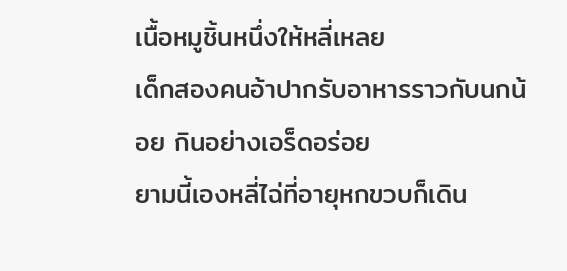เนื้อหมูชิ้นหนึ่งให้หลี่เหลย
เด็กสองคนอ้าปากรับอาหารราวกับนกน้อย กินอย่างเอร็ดอร่อย
ยามนี้เองหลี่ไฉ่ที่อายุหกขวบก็เดิน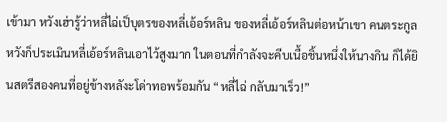เข้ามา หวังเฮ่ารู้ว่าหลี่ไฉ่เป็บุตรของหลี่เอ้อร์หลิน ของหลี่เอ้อร์หลินต่อหน้าเขา คนตระกูลหวังก็ประเมินหลี่เอ้อร์หลินเอาไว้สูงมาก ในตอนที่กําลังจะคีบเนื้อชิ้นหนึ่งให้นางกิน ก็ได้ยินสตรีสองคนที่อยู่ข้างหลังะโด่าทอพร้อมกัน “หลี่ไฉ่ กลับมาเร็ว!”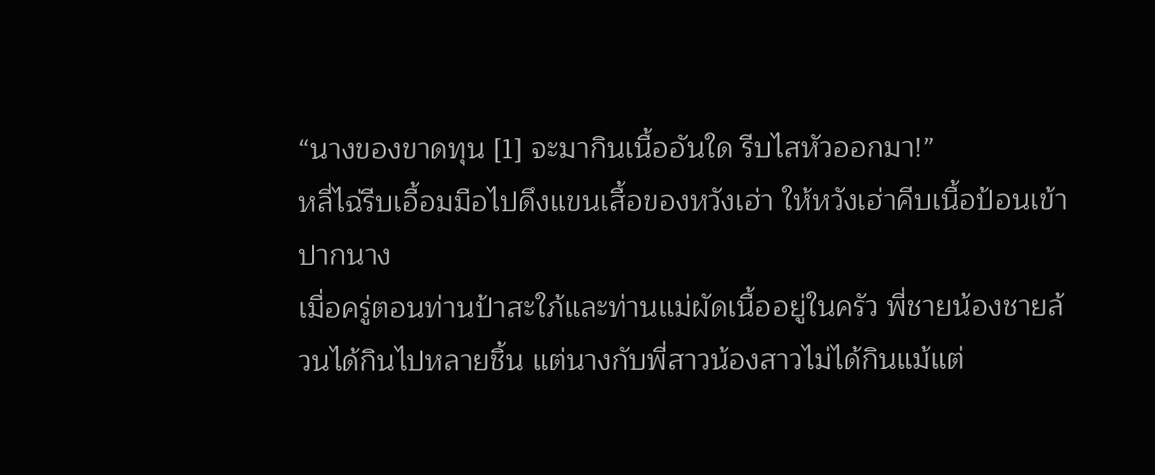“นางของขาดทุน [1] จะมากินเนื้ออันใด รีบไสหัวออกมา!”
หลี่ไฉ่รีบเอื้อมมือไปดึงแขนเสื้อของหวังเฮ่า ให้หวังเฮ่าคีบเนื้อป้อนเข้าปากนาง
เมื่อครู่ตอนท่านป้าสะใภ้และท่านแม่ผัดเนื้ออยู่ในครัว พี่ชายน้องชายล้วนได้กินไปหลายชิ้น แต่นางกับพี่สาวน้องสาวไม่ได้กินแม้แต่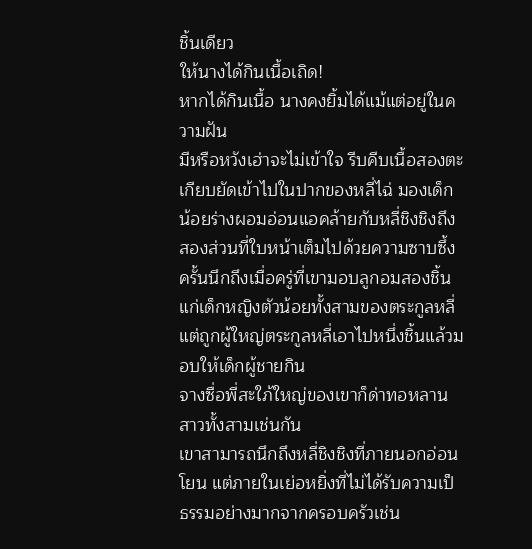ชิ้นเดียว
ให้นางได้กินเนื้อเถิด!
หากได้กินเนื้อ นางคงยิ้มได้แม้แต่อยู่ในความฝัน
มีหรือหวังเฮ่าจะไม่เข้าใจ รีบคีบเนื้อสองตะเกียบยัดเข้าไปในปากของหลี่ไฉ่ มองเด็กน้อยร่างผอมอ่อนแอคล้ายกับหลี่ชิงชิงถึงสองส่วนที่ใบหน้าเต็มไปด้วยความซาบซึ้ง ครั้นนึกถึงเมื่อครู่ที่เขามอบลูกอมสองชิ้นแก่เด็กหญิงตัวน้อยทั้งสามของตระกูลหลี่ แต่ถูกผู้ใหญ่ตระกูลหลี่เอาไปหนึ่งชิ้นแล้วมอบให้เด็กผู้ชายกิน
จางซื่อพี่สะใภ้ใหญ่ของเขาก็ด่าทอหลานสาวทั้งสามเช่นกัน
เขาสามารถนึกถึงหลี่ชิงชิงที่ภายนอกอ่อนโยน แต่ภายในเย่อหยิ่งที่ไม่ได้รับความเป็ธรรมอย่างมากจากครอบครัวเช่น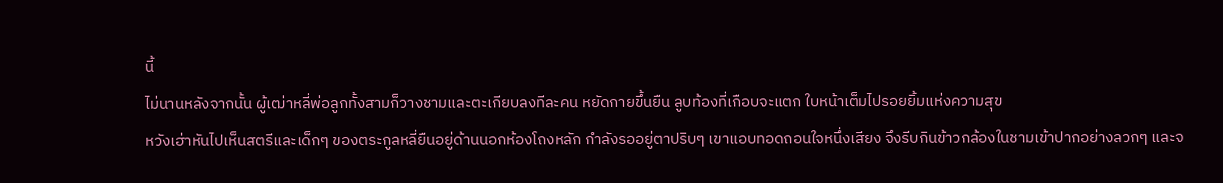นี้
ไม่นานหลังจากนั้น ผู้เฒ่าหลี่พ่อลูกทั้งสามก็วางชามและตะเกียบลงทีละคน หยัดกายขึ้นยืน ลูบท้องที่เกือบจะแตก ใบหน้าเต็มไปรอยยิ้มแห่งความสุข
หวังเฮ่าหันไปเห็นสตรีและเด็กๆ ของตระกูลหลี่ยืนอยู่ด้านนอกห้องโถงหลัก กําลังรออยู่ตาปริบๆ เขาแอบทอดถอนใจหนึ่งเสียง จึงรีบกินข้าวกล้องในชามเข้าปากอย่างลวกๆ และจ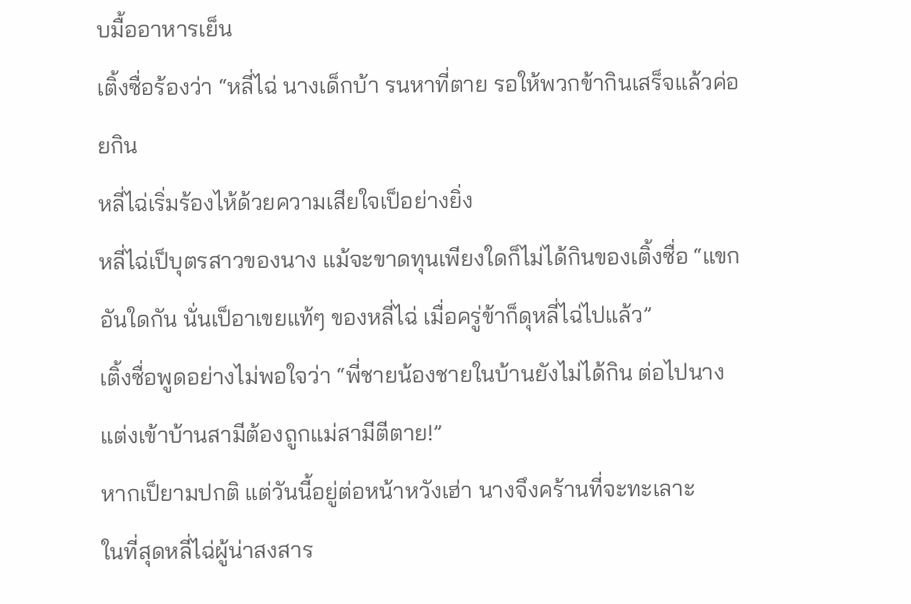บมื้ออาหารเย็น
เติ้งซื่อร้องว่า “หลี่ไฉ่ นางเด็กบ้า รนหาที่ตาย รอให้พวกข้ากินเสร็จแล้วค่อยกิน
หลี่ไฉ่เริ่มร้องไห้ด้วยความเสียใจเป็อย่างยิ่ง
หลี่ไฉ่เป็บุตรสาวของนาง แม้จะขาดทุนเพียงใดก็ไม่ได้กินของเติ้งซื่อ “แขกอันใดกัน นั่นเป็อาเขยแท้ๆ ของหลี่ไฉ่ เมื่อครู่ข้าก็ดุหลี่ไฉ่ไปแล้ว”
เติ้งซื่อพูดอย่างไม่พอใจว่า “พี่ชายน้องชายในบ้านยังไม่ได้กิน ต่อไปนางแต่งเข้าบ้านสามีต้องถูกแม่สามีตีตาย!”
หากเป็ยามปกติ แต่วันนี้อยู่ต่อหน้าหวังเฮ่า นางจึงคร้านที่จะทะเลาะ
ในที่สุดหลี่ไฉ่ผู้น่าสงสาร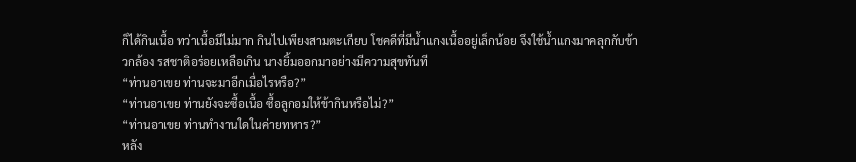ก็ได้กินเนื้อ ทว่าเนื้อมีไม่มาก กินไปเพียงสามตะเกียบ โชคดีที่มีน้ำแกงเนื้ออยู่เล็กน้อย จึงใช้น้ำแกงมาคลุกกับข้าวกล้อง รสชาติอร่อยเหลือเกิน นางยิ้มออกมาอย่างมีความสุขทันที
“ท่านอาเขย ท่านจะมาอีกเมื่อไรหรือ?”
“ท่านอาเขย ท่านยังจะซื้อเนื้อ ซื้อลูกอมให้ข้ากินหรือไม่?”
“ท่านอาเขย ท่านทํางานใดในค่ายทหาร?”
หลัง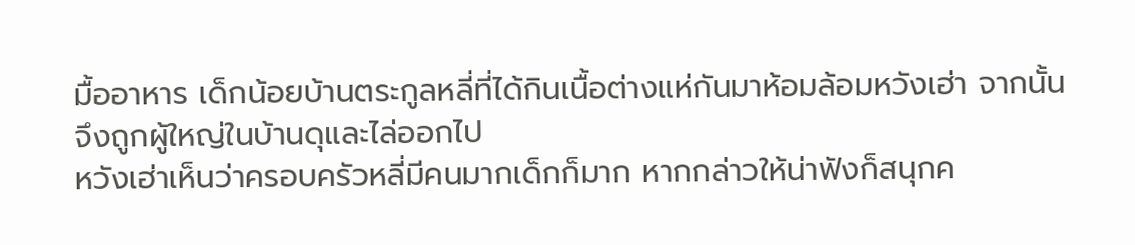มื้ออาหาร เด็กน้อยบ้านตระกูลหลี่ที่ได้กินเนื้อต่างแห่กันมาห้อมล้อมหวังเฮ่า จากนั้นจึงถูกผู้ใหญ่ในบ้านดุและไล่ออกไป
หวังเฮ่าเห็นว่าครอบครัวหลี่มีคนมากเด็กก็มาก หากกล่าวให้น่าฟังก็สนุกค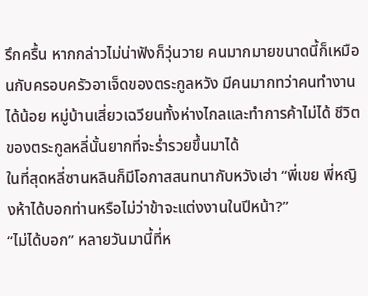รึกครื้น หากกล่าวไม่น่าฟังก็วุ่นวาย คนมากมายขนาดนี้ก็เหมือนกับครอบครัวอาเจ็ดของตระกูลหวัง มีคนมากทว่าคนทํางานได้น้อย หมู่บ้านเสี่ยวเฉวียนทั้งห่างไกลและทําการค้าไม่ได้ ชีวิตของตระกูลหลี่นั้นยากที่จะร่ำรวยขึ้นมาได้
ในที่สุดหลี่ซานหลินก็มีโอกาสสนทนากับหวังเฮ่า “พี่เขย พี่หญิงห้าได้บอกท่านหรือไม่ว่าข้าจะแต่งงานในปีหน้า?”
“ไม่ได้บอก” หลายวันมานี้ที่ห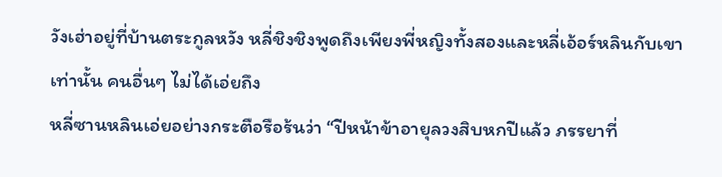วังเฮ่าอยู่ที่บ้านตระกูลหวัง หลี่ชิงชิงพูดถึงเพียงพี่หญิงทั้งสองและหลี่เอ้อร์หลินกับเขาเท่านั้น คนอื่นๆ ไม่ได้เอ่ยถึง
หลี่ซานหลินเอ่ยอย่างกระตือรือร้นว่า “ปีหน้าข้าอายุลวงสิบหกปีแล้ว ภรรยาที่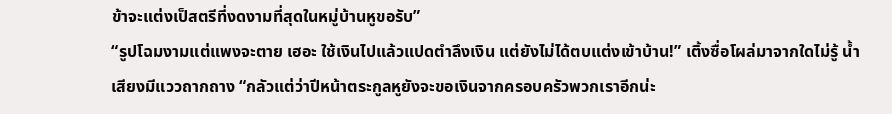ข้าจะแต่งเป็สตรีที่งดงามที่สุดในหมู่บ้านหูขอรับ”
“รูปโฉมงามแต่แพงจะตาย เฮอะ ใช้เงินไปแล้วแปดตำลึงเงิน แต่ยังไม่ได้ตบแต่งเข้าบ้าน!” เติ้งซื่อโผล่มาจากใดไม่รู้ น้ำเสียงมีแววถากถาง “กลัวแต่ว่าปีหน้าตระกูลหูยังจะขอเงินจากครอบครัวพวกเราอีกน่ะ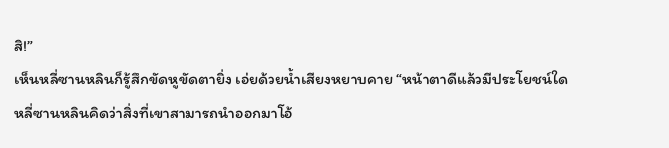สิ!”
เห็นหลี่ซานหลินก็รู้สึกขัดหูขัดตายิ่ง เอ่ยด้วยน้ำเสียงหยาบคาย “หน้าตาดีแล้วมีประโยชน์ใด
หลี่ซานหลินคิดว่าสิ่งที่เขาสามารถนําออกมาโอ้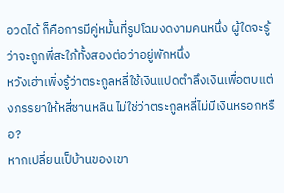อวดได้ ก็คือการมีคู่หมั้นที่รูปโฉมงดงามคนหนึ่ง ผู้ใดจะรู้ว่าจะถูกพี่สะใภ้ทั้งสองต่อว่าอยู่พักหนึ่ง
หวังเฮ่าเพิ่งรู้ว่าตระกูลหลี่ใช้เงินแปดตำลึงเงินเพื่อตบแต่งภรรยาให้หลี่ซานหลิน ไม่ใช่ว่าตระกูลหลี่ไม่มีเงินหรอกหรือ?
หากเปลี่ยนเป็บ้านของเขา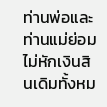ท่านพ่อและท่านแม่ย่อมไม่หักเงินสินเดิมทั้งหม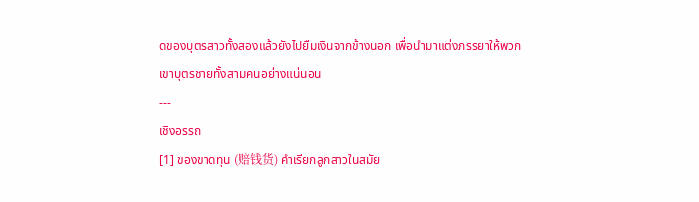ดของบุตรสาวทั้งสองแล้วยังไปยืมเงินจากข้างนอก เพื่อนำมาแต่งภรรยาให้พวกเขาบุตรชายทั้งสามคนอย่างแน่นอน
---
เชิงอรรถ
[1] ของขาดทุน (赔钱货) คำเรียกลูกสาวในสมัย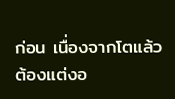ก่อน เนื่องจากโตแล้วต้องแต่งอ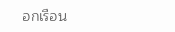อกเรือน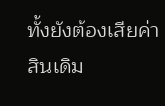ทั้งยังต้องเสียค่าสินเดิม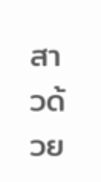สาวด้วย